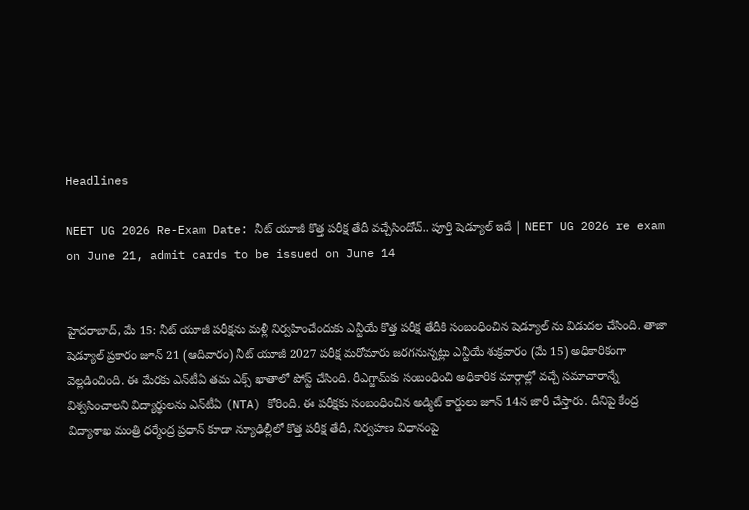Headlines

NEET UG 2026 Re-Exam Date: నీట్‌ యూజీ కొత్త పరీక్ష తేదీ వచ్చేసిందోచ్‌.. పూర్తి షెడ్యూల్‌ ఇదే | NEET UG 2026 re exam on June 21, admit cards to be issued on June 14


హైదరాబాద్‌, మే 15: నీట్ యూజీ పరీక్షను మళ్లీ నిర్వహించేందుకు ఎన్టీయే కొత్త పరీక్ష తేదీకి సంబంధించిన షెడ్యూల్ ను విడుదల చేసింది. తాజా షెడ్యూల్ ప్రకారం జూన్‌ 21 (ఆదివారం) నీట్ యూజీ 2027 పరీక్ష మరోమారు జరగనున్నట్లు ఎన్టీయే శుక్రవారం (మే 15) అధికారికంగా వెల్లడించింది. ఈ మేరకు ఎన్‌టీఏ తమ ఎక్స్‌ ఖాతాలో పోస్ట్ చేసింది. రీఎగ్జామ్‌కు సంబంధించి అధికారిక మార్గాల్లో వచ్చే సమాచారాన్నే విశ్వసించాలని విద్యార్థులను ఎన్‌టీఏ (NTA) కోరింది. ఈ పరీక్షకు సంబంధించిన అడ్మిట్‌ కార్డులు జూన్ 14న జారీ చేస్తారు. దీనిపై కేంద్ర విద్యాశాఖ మంత్రి ధర్మేంద్ర ప్రధాన్ కూడా న్యూఢిల్లీలో కొత్త పరీక్ష తేదీ, నిర్వహణ విధానంపై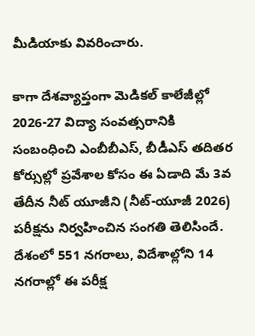మీడియాకు వివరించారు.

కాగా దేశవ్యాప్తంగా మెడికల్ కాలేజీల్లో 2026-27 విద్యా సంవత్సరానికి సంబంధించి ఎంబీబీఎస్, బీడీఎస్‌ తదితర కోర్సుల్లో ప్రవేశాల కోసం ఈ ఏడాది మే 3వ తేదీన నీట్‌ యూజీని (నీట్‌-యూజీ 2026) పరీక్షను నిర్వహించిన సంగతి తెలిసిందే. దేశంలో 551 నగరాలు, విదేశాల్లోని 14 నగరాల్లో ఈ పరీక్ష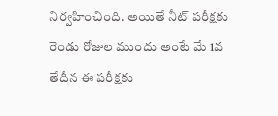నిర్వహించింది. అయితే నీట్‌ పరీక్షకు రెండు రోజుల ముందు అంటే మే 1వ తేదీన ఈ పరీక్షకు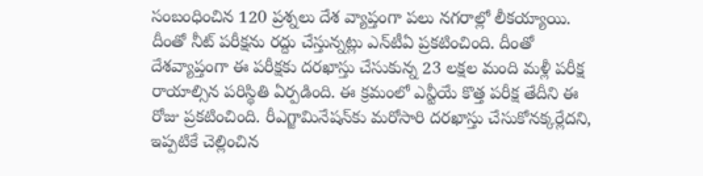సంబంధించిన 120 ప్రశ్నలు దేశ వ్యాప్తంగా పలు నగరాల్లో లీకయ్యాయి. దీంతో నీట్‌ పరీక్షను రద్దు చేస్తున్నట్లు ఎన్‌టీఏ ప్రకటించింది. దీంతో దేశవ్యాప్తంగా ఈ పరీక్షకు దరఖాస్తు చేసుకున్న 23 లక్షల మంది మళ్లీ పరీక్ష రాయాల్సిన పరిస్థితి ఏర్పడింది. ఈ క్రమంలో ఎన్టీయే కొత్త పరీక్ష తేదీని ఈ రోజు ప్రకటించింది. రీఎగ్జామినేషన్‌కు మరోసారి దరఖాస్తు చేసుకోనక్కర్లేదని, ఇప్పటికే చెల్లించిన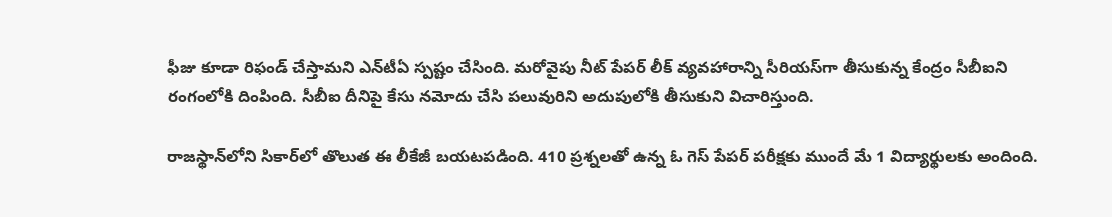ఫీజు కూడా రిఫండ్‌ చేస్తామని ఎన్‌టీఏ స్పష్టం చేసింది. మరోవైపు నీట్‌ పేపర్‌ లీక్‌ వ్యవహారాన్ని సీరియస్‌గా తీసుకున్న కేంద్రం సీబీఐని రంగంలోకి దింపింది. సీబీఐ దీనిపై కేసు నమోదు చేసి పలువురిని అదుపులోకి తీసుకుని విచారిస్తుంది.

రాజస్థాన్‌లోని సికార్‌లో తొలుత ఈ లీకేజీ బయటపడింది. 410 ప్రశ్నలతో ఉన్న ఓ గెస్‌ పేపర్‌ పరీక్షకు ముందే మే 1 విద్యార్థులకు అందింది.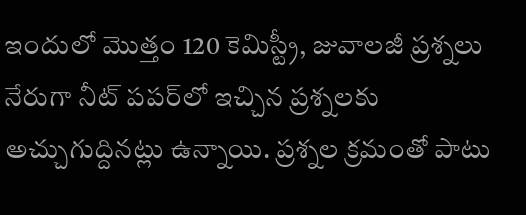ఇందులో మొత్తం 120 కెమిస్ట్రీ, జువాలజీ ప్రశ్నలు నేరుగా నీట్‌ పపర్‌లో ఇచ్చిన ప్రశ్నలకు అచ్చుగుద్దినట్లు ఉన్నాయి. ప్రశ్నల క్రమంతో పాటు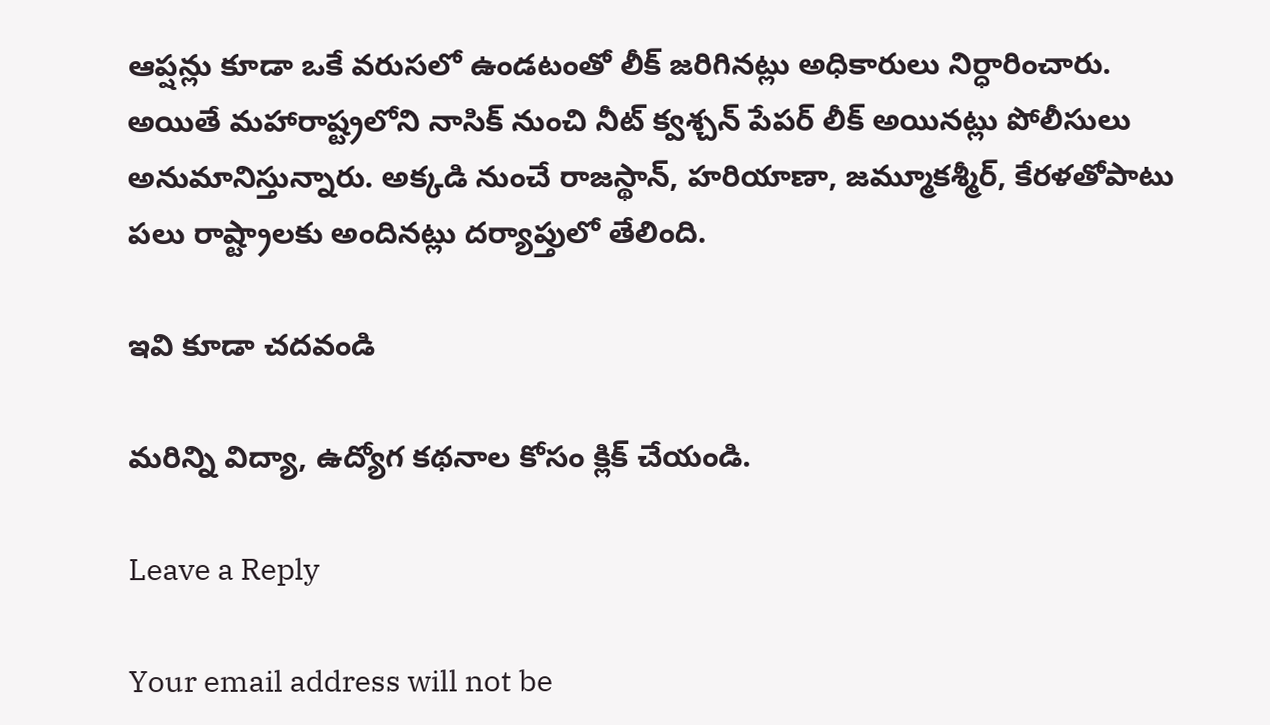ఆప్షన్లు కూడా ఒకే వరుసలో ఉండటంతో లీక్‌ జరిగినట్లు అధికారులు నిర్ధారించారు. అయితే మహారాష్ట్రలోని నాసిక్ నుంచి నీట్‌ క్వశ్చన్‌ పేపర్‌ లీక్‌ అయినట్లు పోలీసులు అనుమానిస్తున్నారు. అక్కడి నుంచే రాజస్థాన్‌, హరియాణా, జమ్మూకశ్మీర్‌, కేరళతోపాటు పలు రాష్ట్రాలకు అందినట్లు దర్యాప్తులో తేలింది.

ఇవి కూడా చదవండి

మరిన్ని విద్యా, ఉద్యోగ కథనాల కోసం క్లిక్‌ చేయండి.

Leave a Reply

Your email address will not be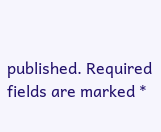published. Required fields are marked *